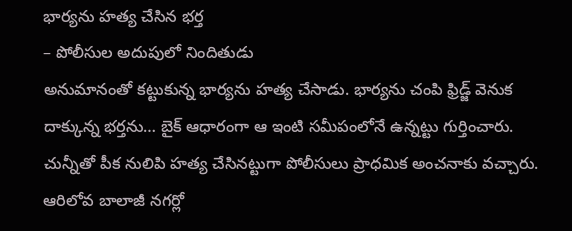భార్యను హత్య చేసిన భర్త
– పోలీసుల అదుపులో నిందితుడు
అనుమానంతో కట్టుకున్న భార్యను హత్య చేసాడు. భార్యను చంపి ఫ్రిడ్జ్ వెనుక దాక్కున్న భర్తను… బైక్ ఆధారంగా ఆ ఇంటి సమీపంలోనే ఉన్నట్టు గుర్తించారు. చున్నీతో పీక నులిపి హత్య చేసినట్టుగా పోలీసులు ప్రాధమిక అంచనాకు వచ్చారు. ఆరిలోవ బాలాజీ నగర్లో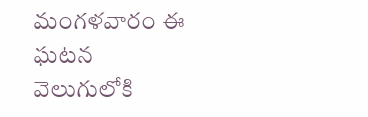మంగళవారం ఈ ఘటన వెలుగులోకి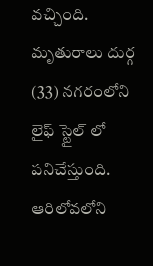వచ్చింది. మృతురాలు దుర్గ (33) నగరంలోని లైఫ్ స్టైల్ లో పనిచేస్తుంది. ఆరిలోవలోని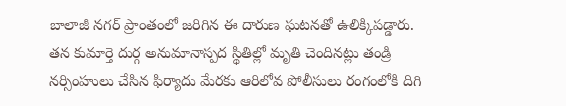బాలాజీ నగర్ ప్రాంతంలో జరిగిన ఈ దారుణ ఘటనతో ఉలిక్కిపడ్డారు. తన కుమార్తె దుర్గ అనుమానాస్పద స్థితిల్లో మృతి చెందినట్లు తండ్రి నర్సింహులు చేసిన ఫిర్యాదు మేరకు ఆరిలోవ పోలీసులు రంగంలోకి దిగి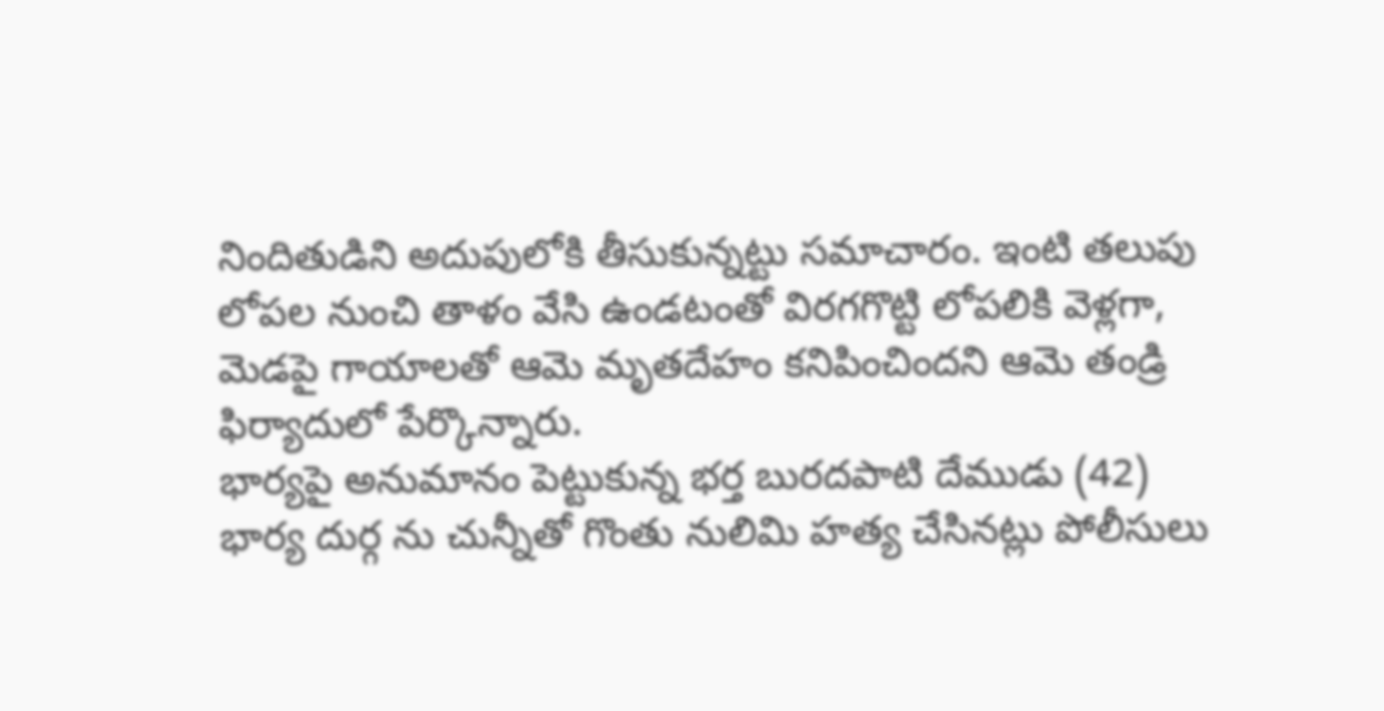నిందితుడిని అదుపులోకి తీసుకున్నట్టు సమాచారం. ఇంటి తలుపు లోపల నుంచి తాళం వేసి ఉండటంతో విరగగొట్టి లోపలికి వెళ్లగా, మెడపై గాయాలతో ఆమె మృతదేహం కనిపించిందని ఆమె తండ్రి ఫిర్యాదులో పేర్కొన్నారు.
భార్యపై అనుమానం పెట్టుకున్న భర్త బురదపాటి దేముడు (42) భార్య దుర్గ ను చున్నీతో గొంతు నులిమి హత్య చేసినట్లు పోలీసులు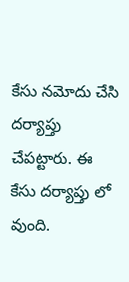కేసు నమోదు చేసి దర్యాప్తు చేపట్టారు. ఈ కేసు దర్యాప్తు లో వుంది.